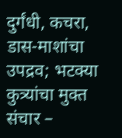दुर्गंधी, कचरा, डास-माशांचा उपद्रव; भटक्या कुत्र्यांचा मुक्त संचार –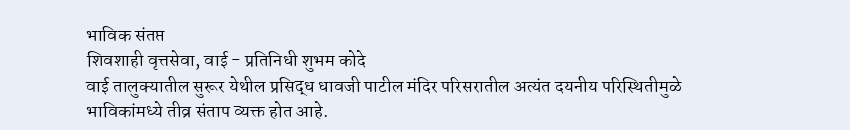भाविक संतप्त
शिवशाही वृत्तसेवा, वाई - प्रतिनिधी शुभम कोदे
वाई तालुक्यातील सुरूर येथील प्रसिद्ध धावजी पाटील मंदिर परिसरातील अत्यंत दयनीय परिस्थितीमुळे भाविकांमध्ये तीव्र संताप व्यक्त होत आहे.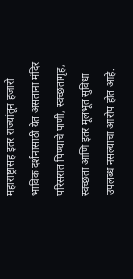महाराष्ट्रासह इतर राज्यांतून हजारो भाविक दर्शनासाठी येत असताना मंदिर परिसरात पिण्याचे पाणी, स्वच्छतागृह, स्वच्छता आणि इतर मूलभूत सुविधा उपलब्ध नसल्याचा आरोप होत आहे.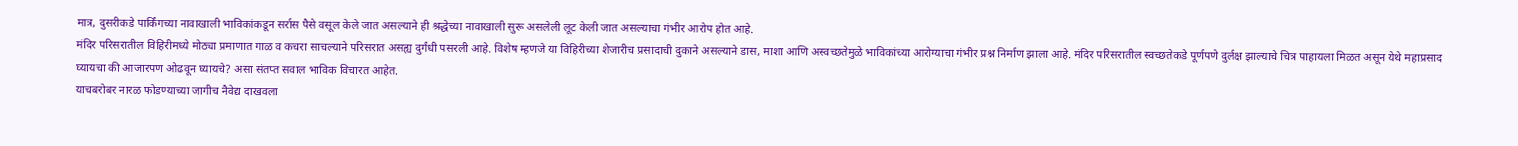मात्र, दुसरीकडे पार्किंगच्या नावाखाली भाविकांकडून सर्रास पैसे वसूल केले जात असल्याने ही श्रद्धेच्या नावाखाली सुरू असलेली लूट केली जात असल्याचा गंभीर आरोप होत आहे.
मंदिर परिसरातील विहिरीमध्ये मोठ्या प्रमाणात गाळ व कचरा साचल्याने परिसरात असह्य दुर्गंधी पसरली आहे. विशेष म्हणजे या विहिरीच्या शेजारीच प्रसादाची दुकाने असल्याने डास, माशा आणि अस्वच्छतेमुळे भाविकांच्या आरोग्याचा गंभीर प्रश्न निर्माण झाला आहे. मंदिर परिसरातील स्वच्छतेकडे पूर्णपणे दुर्लक्ष झाल्याचे चित्र पाहायला मिळत असून येथे महाप्रसाद घ्यायचा की आजारपण ओढवून घ्यायचे? असा संतप्त सवाल भाविक विचारत आहेत.
याचबरोबर नारळ फोडण्याच्या जागीच नैवेद्य दाखवला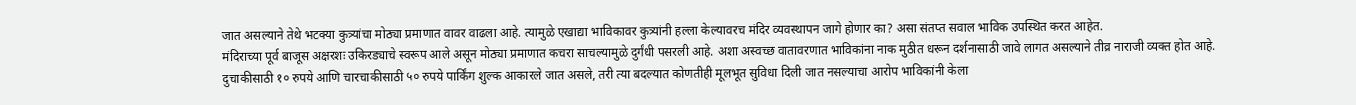जात असल्याने तेथे भटक्या कुत्र्यांचा मोठ्या प्रमाणात वावर वाढला आहे. त्यामुळे एखाद्या भाविकावर कुत्र्यांनी हल्ला केल्यावरच मंदिर व्यवस्थापन जागे होणार का? असा संतप्त सवाल भाविक उपस्थित करत आहेत.
मंदिराच्या पूर्व बाजूस अक्षरशः उकिरड्याचे स्वरूप आले असून मोठ्या प्रमाणात कचरा साचल्यामुळे दुर्गंधी पसरली आहे. अशा अस्वच्छ वातावरणात भाविकांना नाक मुठीत धरून दर्शनासाठी जावे लागत असल्याने तीव्र नाराजी व्यक्त होत आहे.
दुचाकीसाठी १० रुपये आणि चारचाकीसाठी ५० रुपये पार्किंग शुल्क आकारले जात असले, तरी त्या बदल्यात कोणतीही मूलभूत सुविधा दिली जात नसल्याचा आरोप भाविकांनी केला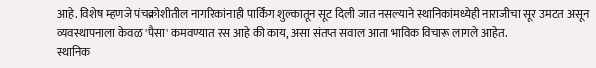आहे. विशेष म्हणजे पंचक्रोशीतील नागरिकांनाही पार्किंग शुल्कातून सूट दिली जात नसल्याने स्थानिकांमध्येही नाराजीचा सूर उमटत असून व्यवस्थापनाला केवळ 'पैसा' कमवण्यात रस आहे की काय, असा संतप्त सवाल आता भाविक विचारू लागले आहेत.
स्थानिक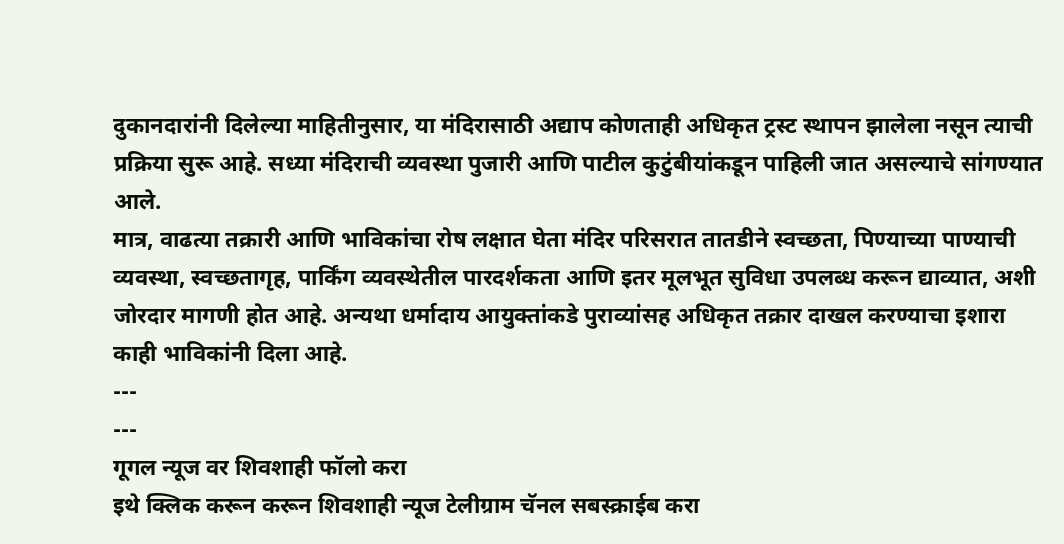दुकानदारांनी दिलेल्या माहितीनुसार, या मंदिरासाठी अद्याप कोणताही अधिकृत ट्रस्ट स्थापन झालेला नसून त्याची प्रक्रिया सुरू आहे. सध्या मंदिराची व्यवस्था पुजारी आणि पाटील कुटुंबीयांकडून पाहिली जात असल्याचे सांगण्यात आले.
मात्र, वाढत्या तक्रारी आणि भाविकांचा रोष लक्षात घेता मंदिर परिसरात तातडीने स्वच्छता, पिण्याच्या पाण्याची व्यवस्था, स्वच्छतागृह, पार्किंग व्यवस्थेतील पारदर्शकता आणि इतर मूलभूत सुविधा उपलब्ध करून द्याव्यात, अशी जोरदार मागणी होत आहे. अन्यथा धर्मादाय आयुक्तांकडे पुराव्यांसह अधिकृत तक्रार दाखल करण्याचा इशारा काही भाविकांनी दिला आहे.
---
---
गूगल न्यूज वर शिवशाही फॉलो करा
इथे क्लिक करून करून शिवशाही न्यूज टेलीग्राम चॅनल सबस्क्राईब करा